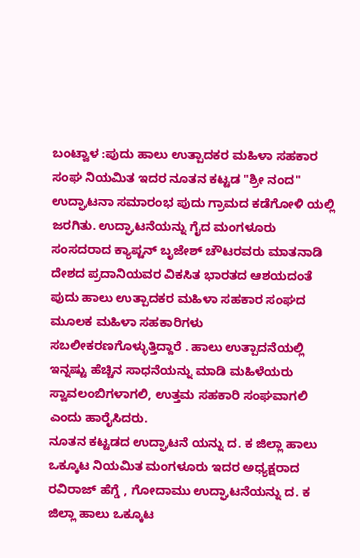ಬಂಟ್ವಾಳ :ಪುದು ಹಾಲು ಉತ್ಪಾದಕರ ಮಹಿಳಾ ಸಹಕಾರ ಸಂಘ ನಿಯಮಿತ ಇದರ ನೂತನ ಕಟ್ಟಡ "ಶ್ರೀ ನಂದ" ಉದ್ಘಾಟನಾ ಸಮಾರಂಭ ಪುದು ಗ್ರಾಮದ ಕಡೆಗೋಳಿ ಯಲ್ಲಿ ಜರಗಿತು. ಉದ್ಘಾಟನೆಯನ್ನು ಗೈದ ಮಂಗಳೂರು ಸಂಸದರಾದ ಕ್ಯಾಪ್ಟನ್ ಬೃಜೇಶ್ ಚೌಟರವರು ಮಾತನಾಡಿ ದೇಶದ ಪ್ರದಾನಿಯವರ ವಿಕಸಿತ ಭಾರತದ ಆಶಯದಂತೆ ಪುದು ಹಾಲು ಉತ್ಪಾದಕರ ಮಹಿಳಾ ಸಹಕಾರ ಸಂಘದ ಮೂಲಕ ಮಹಿಳಾ ಸಹಕಾರಿಗಳು ಸಬಲೀಕರಣಗೊಳ್ಳುತ್ತಿದ್ದಾರೆ . ಹಾಲು ಉತ್ಪಾದನೆಯಲ್ಲಿ ಇನ್ನಷ್ಟು ಹೆಚ್ಚಿನ ಸಾಧನೆಯನ್ನು ಮಾಡಿ ಮಹಿಳೆಯರು ಸ್ವಾವಲಂಬಿಗಳಾಗಲಿ, ಉತ್ತಮ ಸಹಕಾರಿ ಸಂಘವಾಗಲಿ ಎಂದು ಹಾರೈಸಿದರು.
ನೂತನ ಕಟ್ಟಡದ ಉದ್ಘಾಟನೆ ಯನ್ನು ದ. ಕ ಜಿಲ್ಲಾ ಹಾಲು ಒಕ್ಕೂಟ ನಿಯಮಿತ ಮಂಗಳೂರು ಇದರ ಅಧ್ಯಕ್ಷರಾದ ರವಿರಾಜ್ ಹೆಗ್ಡೆ , ಗೋದಾಮು ಉದ್ಘಾಟನೆಯನ್ನು ದ. ಕ ಜಿಲ್ಲಾ ಹಾಲು ಒಕ್ಕೂಟ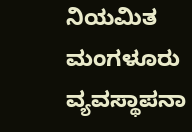ನಿಯಮಿತ ಮಂಗಳೂರು ವ್ಯವಸ್ಥಾಪನಾ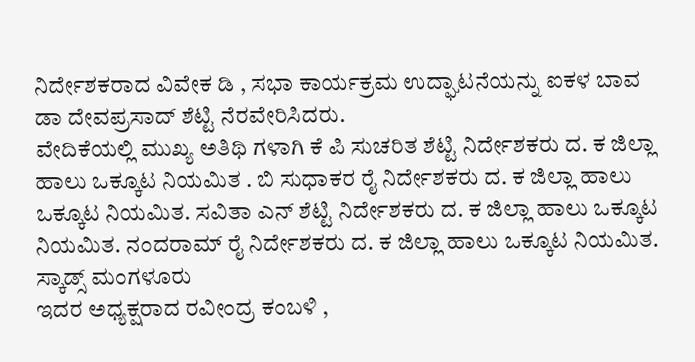ನಿರ್ದೇಶಕರಾದ ವಿವೇಕ ಡಿ , ಸಭಾ ಕಾರ್ಯಕ್ರಮ ಉದ್ಘಾಟನೆಯನ್ನು ಐಕಳ ಬಾವ ಡಾ ದೇವಪ್ರಸಾದ್ ಶೆಟ್ಟಿ ನೆರವೇರಿಸಿದರು.
ವೇದಿಕೆಯಲ್ಲಿ ಮುಖ್ಯ ಅತಿಥಿ ಗಳಾಗಿ ಕೆ ಪಿ ಸುಚರಿತ ಶೆಟ್ಟಿ ನಿರ್ದೇಶಕರು ದ. ಕ ಜಿಲ್ಲಾ ಹಾಲು ಒಕ್ಕೂಟ ನಿಯಮಿತ . ಬಿ ಸುಧಾಕರ ರೈ ನಿರ್ದೇಶಕರು ದ. ಕ ಜಿಲ್ಲಾ ಹಾಲು ಒಕ್ಕೂಟ ನಿಯಮಿತ. ಸವಿತಾ ಎನ್ ಶೆಟ್ಟಿ ನಿರ್ದೇಶಕರು ದ. ಕ ಜಿಲ್ಲಾ ಹಾಲು ಒಕ್ಕೂಟ ನಿಯಮಿತ. ನಂದರಾಮ್ ರೈ ನಿರ್ದೇಶಕರು ದ. ಕ ಜಿಲ್ಲಾ ಹಾಲು ಒಕ್ಕೂಟ ನಿಯಮಿತ. ಸ್ಕಾಡ್ಸ್ ಮಂಗಳೂರು
ಇದರ ಅಧ್ಯಕ್ಷರಾದ ರವೀಂದ್ರ ಕಂಬಳಿ ,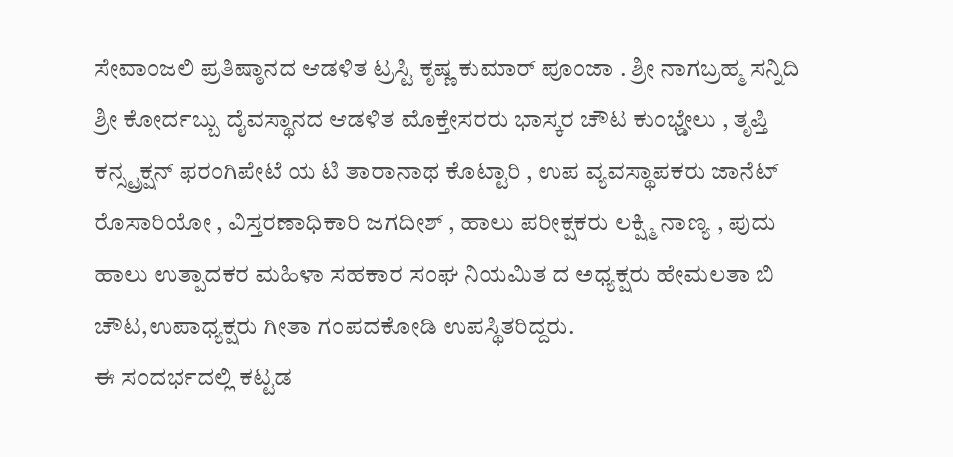ಸೇವಾಂಜಲಿ ಪ್ರತಿಷ್ಠಾನದ ಆಡಳಿತ ಟ್ರಸ್ಟಿ ಕೃಷ್ಣ ಕುಮಾರ್ ಪೂಂಜಾ . ಶ್ರೀ ನಾಗಬ್ರಹ್ಮ ಸನ್ನಿದಿ ಶ್ರೀ ಕೋರ್ದಬ್ಬು ದೈವಸ್ಥಾನದ ಆಡಳಿತ ಮೊಕ್ತೇಸರರು ಭಾಸ್ಕರ ಚೌಟ ಕುಂಭ್ಡೇಲು , ತೃಪ್ತಿ ಕನ್ಸ್ಟ್ರಕ್ಷನ್ ಫರಂಗಿಪೇಟೆ ಯ ಟಿ ತಾರಾನಾಥ ಕೊಟ್ಟಾರಿ , ಉಪ ವ್ಯವಸ್ಥಾಪಕರು ಜಾನೆಟ್ ರೊಸಾರಿಯೋ , ವಿಸ್ತರಣಾಧಿಕಾರಿ ಜಗದೀಶ್ , ಹಾಲು ಪರೀಕ್ಷಕರು ಲಕ್ಷ್ಮಿ ನಾಣ್ಯ , ಪುದು ಹಾಲು ಉತ್ಪಾದಕರ ಮಹಿಳಾ ಸಹಕಾರ ಸಂಘ ನಿಯಮಿತ ದ ಅಧ್ಯಕ್ಷರು ಹೇಮಲತಾ ಬಿ ಚೌಟ,ಉಪಾಧ್ಯಕ್ಷರು ಗೀತಾ ಗಂಪದಕೋಡಿ ಉಪಸ್ಥಿತರಿದ್ದರು.
ಈ ಸಂದರ್ಭದಲ್ಲಿ ಕಟ್ಟಡ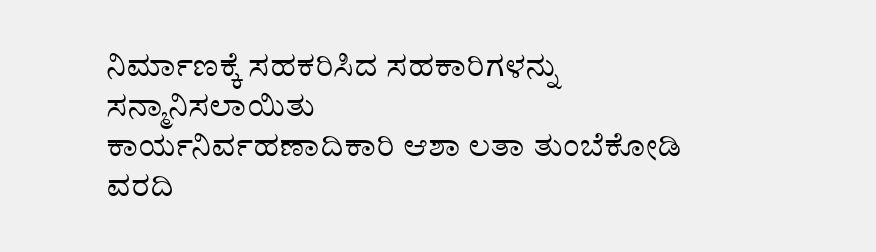ನಿರ್ಮಾಣಕ್ಕೆ ಸಹಕರಿಸಿದ ಸಹಕಾರಿಗಳನ್ನು ಸನ್ಮಾನಿಸಲಾಯಿತು
ಕಾರ್ಯನಿರ್ವಹಣಾದಿಕಾರಿ ಆಶಾ ಲತಾ ತುಂಬೆಕೋಡಿ ವರದಿ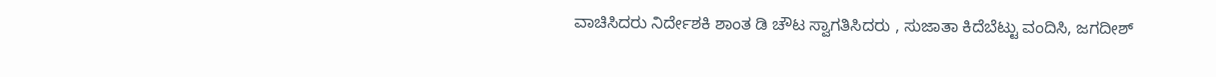ವಾಚಿಸಿದರು ನಿರ್ದೇಶಕಿ ಶಾಂತ ಡಿ ಚೌಟ ಸ್ವಾಗತಿಸಿದರು , ಸುಜಾತಾ ಕಿದೆಬೆಟ್ಟು ವಂದಿಸಿ, ಜಗದೀಶ್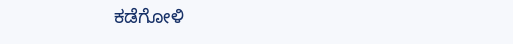ಕಡೆಗೋಳಿ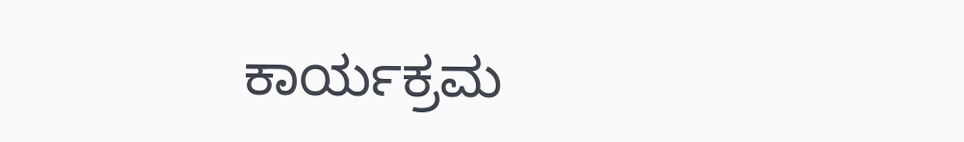ಕಾರ್ಯಕ್ರಮ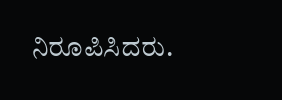ನಿರೂಪಿಸಿದರು.